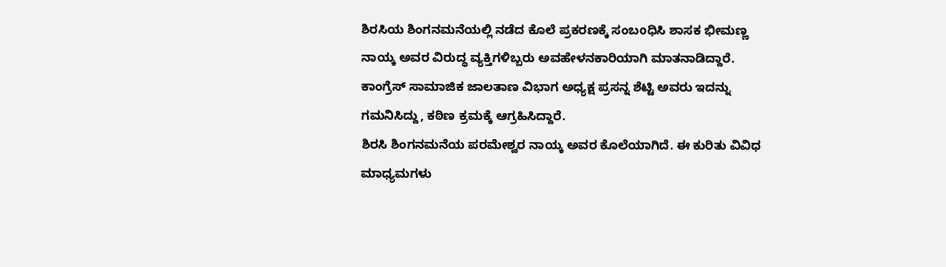ಶಿರಸಿಯ ಶಿಂಗನಮನೆಯಲ್ಲಿ ನಡೆದ ಕೊಲೆ ಪ್ರಕರಣಕ್ಕೆ ಸಂಬoಧಿಸಿ ಶಾಸಕ ಭೀಮಣ್ಣ ನಾಯ್ಕ ಅವರ ವಿರುದ್ಧ ವ್ಯಕ್ತಿಗಳಿಬ್ಬರು ಅವಹೇಳನಕಾರಿಯಾಗಿ ಮಾತನಾಡಿದ್ದಾರೆ. ಕಾಂಗ್ರೆಸ್ ಸಾಮಾಜಿಕ ಜಾಲತಾಣ ವಿಭಾಗ ಅಧ್ಯಕ್ಷ ಪ್ರಸನ್ನ ಶೆಟ್ಟಿ ಅವರು ಇದನ್ನು ಗಮನಿಸಿದ್ದು, ಕಠಿಣ ಕ್ರಮಕ್ಕೆ ಆಗ್ರಹಿಸಿದ್ದಾರೆ.
ಶಿರಸಿ ಶಿಂಗನಮನೆಯ ಪರಮೇಶ್ವರ ನಾಯ್ಕ ಅವರ ಕೊಲೆಯಾಗಿದೆ. ಈ ಕುರಿತು ವಿವಿಧ ಮಾಧ್ಯಮಗಳು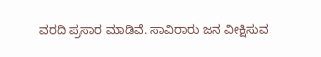ವರದಿ ಪ್ರಸಾರ ಮಾಡಿವೆ. ಸಾವಿರಾರು ಜನ ವೀಕ್ಷಿಸುವ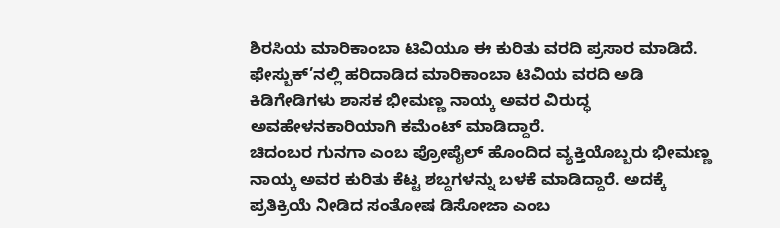ಶಿರಸಿಯ ಮಾರಿಕಾಂಬಾ ಟಿವಿಯೂ ಈ ಕುರಿತು ವರದಿ ಪ್ರಸಾರ ಮಾಡಿದೆ. ಫೇಸ್ಬುಕ್’ನಲ್ಲಿ ಹರಿದಾಡಿದ ಮಾರಿಕಾಂಬಾ ಟಿವಿಯ ವರದಿ ಅಡಿ ಕಿಡಿಗೇಡಿಗಳು ಶಾಸಕ ಭೀಮಣ್ಣ ನಾಯ್ಕ ಅವರ ವಿರುದ್ಧ ಅವಹೇಳನಕಾರಿಯಾಗಿ ಕಮೆಂಟ್ ಮಾಡಿದ್ದಾರೆ.
ಚಿದಂಬರ ಗುನಗಾ ಎಂಬ ಪ್ರೋಪೈಲ್ ಹೊಂದಿದ ವ್ಯಕ್ತಿಯೊಬ್ಬರು ಭೀಮಣ್ಣ ನಾಯ್ಕ ಅವರ ಕುರಿತು ಕೆಟ್ಟ ಶಬ್ದಗಳನ್ನು ಬಳಕೆ ಮಾಡಿದ್ದಾರೆ. ಅದಕ್ಕೆ ಪ್ರತಿಕ್ರಿಯೆ ನೀಡಿದ ಸಂತೋಷ ಡಿಸೋಜಾ ಎಂಬ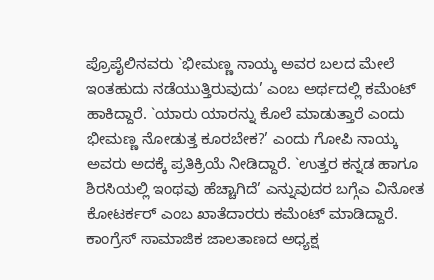ಪ್ರೊಪೈಲಿನವರು `ಭೀಮಣ್ಣ ನಾಯ್ಕ ಅವರ ಬಲದ ಮೇಲೆ ಇಂತಹುದು ನಡೆಯುತ್ತಿರುವುದು’ ಎಂಬ ಅರ್ಥದಲ್ಲಿ ಕಮೆಂಟ್ ಹಾಕಿದ್ದಾರೆ. `ಯಾರು ಯಾರನ್ನು ಕೊಲೆ ಮಾಡುತ್ತಾರೆ ಎಂದು ಭೀಮಣ್ಣ ನೋಡುತ್ತ ಕೂರಬೇಕ?’ ಎಂದು ಗೋಪಿ ನಾಯ್ಕ ಅವರು ಅದಕ್ಕೆ ಪ್ರತಿಕ್ರಿಯೆ ನೀಡಿದ್ದಾರೆ. `ಉತ್ತರ ಕನ್ನಡ ಹಾಗೂ ಶಿರಸಿಯಲ್ಲಿ ಇಂಥವು ಹೆಚ್ಚಾಗಿದೆ’ ಎನ್ನುವುದರ ಬಗ್ಗೆಎ ವಿನೋತ ಕೋಟರ್ಕರ್ ಎಂಬ ಖಾತೆದಾರರು ಕಮೆಂಟ್ ಮಾಡಿದ್ದಾರೆ.
ಕಾಂಗ್ರೆಸ್ ಸಾಮಾಜಿಕ ಜಾಲತಾಣದ ಅಧ್ಯಕ್ಷ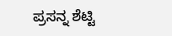ಪ್ರಸನ್ನ ಶೆಟ್ಟಿ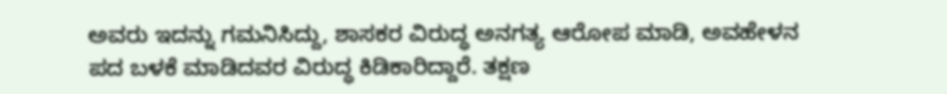ಅವರು ಇದನ್ನು ಗಮನಿಸಿದ್ದು, ಶಾಸಕರ ವಿರುದ್ಧ ಅನಗತ್ಯ ಆರೋಪ ಮಾಡಿ, ಅವಹೇಳನ ಪದ ಬಳಕೆ ಮಾಡಿದವರ ವಿರುದ್ಧ ಕಿಡಿಕಾರಿದ್ದಾರೆ. ತಕ್ಷಣ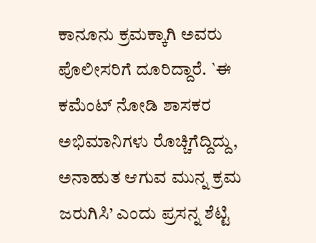ಕಾನೂನು ಕ್ರಮಕ್ಕಾಗಿ ಅವರು ಪೊಲೀಸರಿಗೆ ದೂರಿದ್ದಾರೆ. `ಈ ಕಮೆಂಟ್ ನೋಡಿ ಶಾಸಕರ ಅಭಿಮಾನಿಗಳು ರೊಚ್ಚಿಗೆದ್ದಿದ್ದು, ಅನಾಹುತ ಆಗುವ ಮುನ್ನ ಕ್ರಮ ಜರುಗಿಸಿ’ ಎಂದು ಪ್ರಸನ್ನ ಶೆಟ್ಟಿ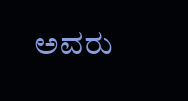ಅವರು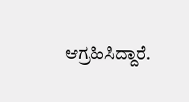ಆಗ್ರಹಿಸಿದ್ದಾರೆ.